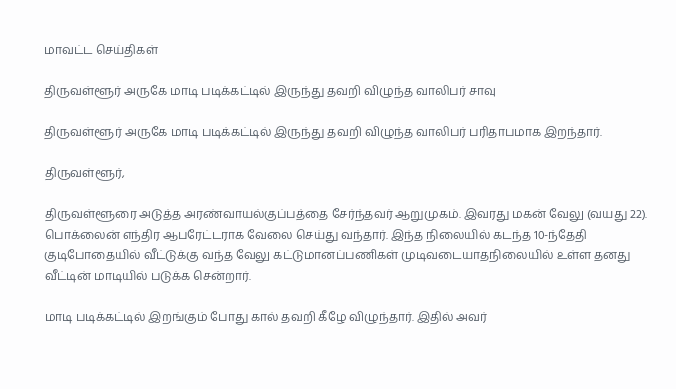மாவட்ட செய்திகள்

திருவள்ளூர் அருகே மாடி படிக்கட்டில் இருந்து தவறி விழுந்த வாலிபர் சாவு

திருவள்ளூர் அருகே மாடி படிக்கட்டில் இருந்து தவறி விழுந்த வாலிபர் பரிதாபமாக இறந்தார்.

திருவள்ளூர்,

திருவள்ளூரை அடுத்த அரண்வாயல்குப்பத்தை சேர்ந்தவர் ஆறுமுகம். இவரது மகன் வேலு (வயது 22). பொக்லைன் எந்திர ஆபரேட்டராக வேலை செய்து வந்தார். இந்த நிலையில் கடந்த 10-ந்தேதி குடிபோதையில் வீட்டுக்கு வந்த வேலு கட்டுமானப்பணிகள் முடிவடையாதநிலையில் உள்ள தனது வீட்டின் மாடியில் படுக்க சென்றார்.

மாடி படிக்கட்டில் இறங்கும் போது கால் தவறி கீழே விழுந்தார். இதில் அவர்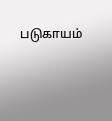படுகாயம்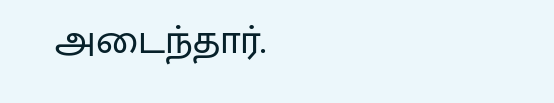அடைந்தார்.